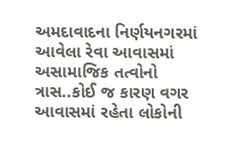અમદાવાદના નિર્ણયનગરમાં આવેલા રેવા આવાસમાં અસામાજિક તત્વોનો ત્રાસ..કોઈ જ કારણ વગર આવાસમાં રહેતા લોકોની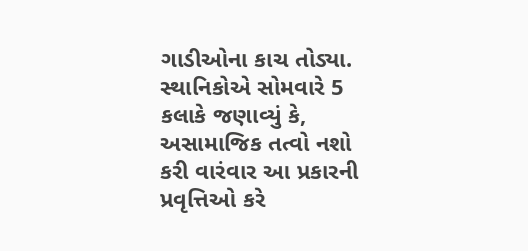ગાડીઓના કાચ તોડ્યા. સ્થાનિકોએ સોમવારે 5 કલાકે જણાવ્યું કે, અસામાજિક તત્વો નશો કરી વારંવાર આ પ્રકારની પ્રવૃત્તિઓ કરે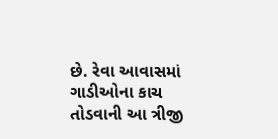છે. રેવા આવાસમાં ગાડીઓના કાચ તોડવાની આ ત્રીજી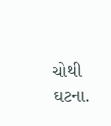ચોથી ઘટના.